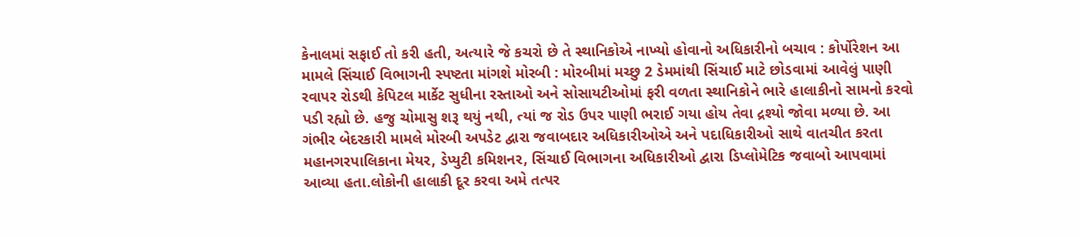કેનાલમાં સફાઈ તો કરી હતી, અત્યારે જે કચરો છે તે સ્થાનિકોએ નાખ્યો હોવાનો અધિકારીનો બચાવ : કોર્પોરેશન આ મામલે સિંચાઈ વિભાગની સ્પષ્ટતા માંગશે મોરબી : મોરબીમાં મચ્છુ 2 ડેમમાંથી સિંચાઈ માટે છોડવામાં આવેલું પાણી રવાપર રોડથી કેપિટલ માર્કેટ સુધીના રસ્તાઓ અને સોસાયટીઓમાં ફરી વળતા સ્થાનિકોને ભારે હાલાકીનો સામનો કરવો પડી રહ્યો છે. હજુ ચોમાસુ શરૂ થયું નથી, ત્યાં જ રોડ ઉપર પાણી ભરાઈ ગયા હોય તેવા દ્રશ્યો જોવા મળ્યા છે. આ ગંભીર બેદરકારી મામલે મોરબી અપડેટ દ્વારા જવાબદાર અધિકારીઓએ અને પદાધિકારીઓ સાથે વાતચીત કરતા મહાનગરપાલિકાના મેયર, ડેપ્યુટી કમિશનર, સિંચાઈ વિભાગના અધિકારીઓ દ્વારા ડિપ્લોમેટિક જવાબો આપવામાં આવ્યા હતા.લોકોની હાલાકી દૂર કરવા અમે તત્પર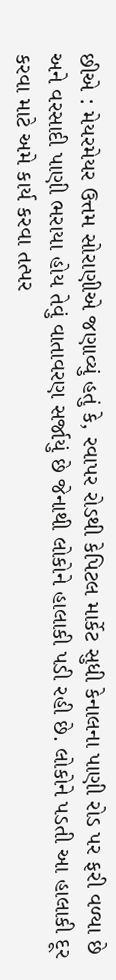છીએ : મેયરમેયર ઉત્તમ સોરાણીએ જણાવ્યું હતું કે, રવાપર રોડથી કેપિટલ માર્કેટ સુધી કેનાલના પાણી રોડ પર ફરી વળ્યા છે અને વરસાદી પાણી ભરાયા હોય તેવું વાતાવરણ સર્જાયું છે જેનાથી લોકોને હાલાકી પડી રહી છે. લોકોને પડતી આ હાલાકી દૂર કરવા માટે અમે કાર્ય કરવા તત્પર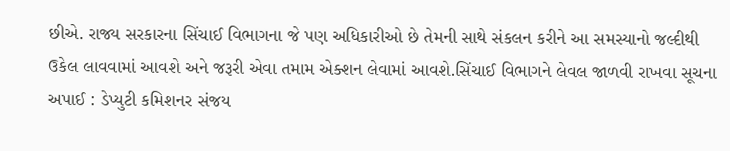છીએ. રાજ્ય સરકારના સિંચાઈ વિભાગના જે પણ અધિકારીઓ છે તેમની સાથે સંકલન કરીને આ સમસ્યાનો જલ્દીથી ઉકેલ લાવવામાં આવશે અને જરૂરી એવા તમામ એક્શન લેવામાં આવશે.સિંચાઈ વિભાગને લેવલ જાળવી રાખવા સૂચના અપાઈ : ડેપ્યુટી કમિશનર સંજય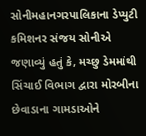સોનીમહાનગરપાલિકાના ડેપ્યુટી કમિશનર સંજય સોનીએ જણાવ્યું હતું કે, મચ્છુ ડેમમાંથી સિંચાઈ વિભાગ દ્વારા મોરબીના છેવાડાના ગામડાઓને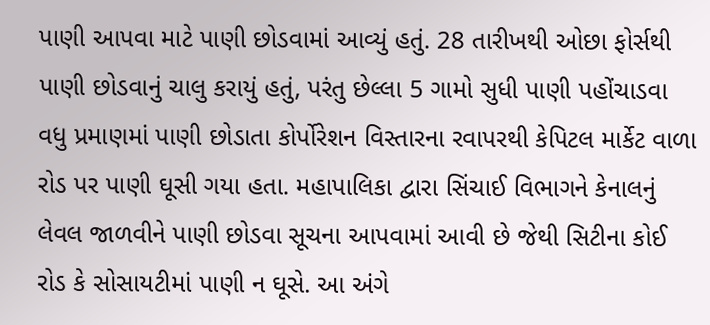પાણી આપવા માટે પાણી છોડવામાં આવ્યું હતું. 28 તારીખથી ઓછા ફોર્સથી પાણી છોડવાનું ચાલુ કરાયું હતું, પરંતુ છેલ્લા 5 ગામો સુધી પાણી પહોંચાડવા વધુ પ્રમાણમાં પાણી છોડાતા કોર્પોરેશન વિસ્તારના રવાપરથી કેપિટલ માર્કેટ વાળા રોડ પર પાણી ઘૂસી ગયા હતા. મહાપાલિકા દ્વારા સિંચાઈ વિભાગને કેનાલનું લેવલ જાળવીને પાણી છોડવા સૂચના આપવામાં આવી છે જેથી સિટીના કોઈ રોડ કે સોસાયટીમાં પાણી ન ઘૂસે. આ અંગે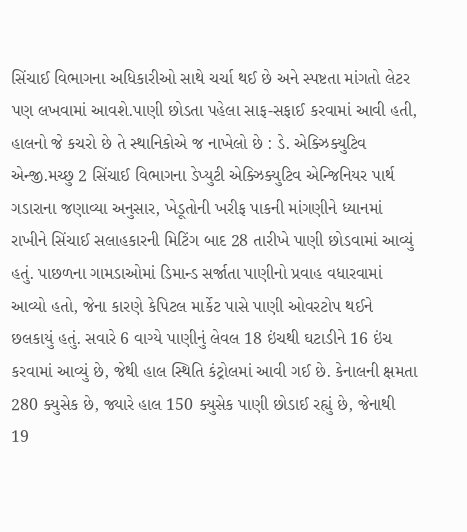સિંચાઈ વિભાગના અધિકારીઓ સાથે ચર્ચા થઈ છે અને સ્પષ્ટતા માંગતો લેટર પણ લખવામાં આવશે.પાણી છોડતા પહેલા સાફ-સફાઈ કરવામાં આવી હતી, હાલનો જે કચરો છે તે સ્થાનિકોએ જ નાખેલો છે : ડે. એક્ઝિક્યુટિવ એન્જી.મચ્છુ 2 સિંચાઈ વિભાગના ડેપ્યુટી એક્ઝિક્યુટિવ એન્જિનિયર પાર્થ ગડારાના જણાવ્યા અનુસાર, ખેડૂતોની ખરીફ પાકની માંગણીને ધ્યાનમાં રાખીને સિંચાઈ સલાહકારની મિટિંગ બાદ 28 તારીખે પાણી છોડવામાં આવ્યું હતું. પાછળના ગામડાઓમાં ડિમાન્ડ સર્જાતા પાણીનો પ્રવાહ વધારવામાં આવ્યો હતો, જેના કારણે કેપિટલ માર્કેટ પાસે પાણી ઓવરટોપ થઈને છલકાયું હતું. સવારે 6 વાગ્યે પાણીનું લેવલ 18 ઇંચથી ઘટાડીને 16 ઇંચ કરવામાં આવ્યું છે, જેથી હાલ સ્થિતિ કંટ્રોલમાં આવી ગઈ છે. કેનાલની ક્ષમતા 280 ક્યુસેક છે, જ્યારે હાલ 150 ક્યુસેક પાણી છોડાઈ રહ્યું છે, જેનાથી 19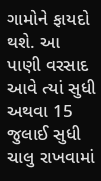ગામોને ફાયદો થશે. આ પાણી વરસાદ આવે ત્યાં સુધી અથવા 15 જુલાઈ સુધી ચાલુ રાખવામાં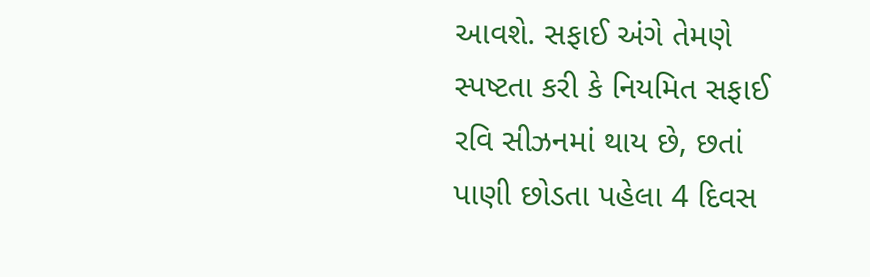આવશે. સફાઈ અંગે તેમણે સ્પષ્ટતા કરી કે નિયમિત સફાઈ રવિ સીઝનમાં થાય છે, છતાં પાણી છોડતા પહેલા 4 દિવસ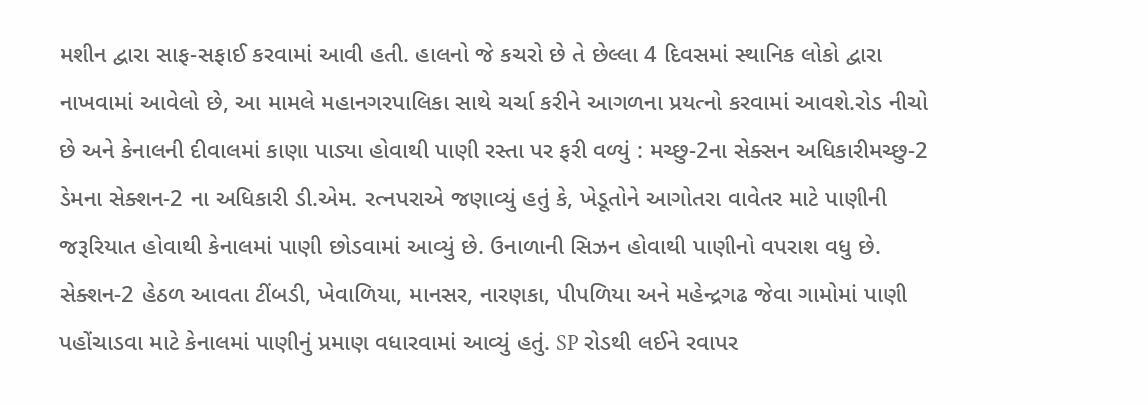મશીન દ્વારા સાફ-સફાઈ કરવામાં આવી હતી. હાલનો જે કચરો છે તે છેલ્લા 4 દિવસમાં સ્થાનિક લોકો દ્વારા નાખવામાં આવેલો છે, આ મામલે મહાનગરપાલિકા સાથે ચર્ચા કરીને આગળના પ્રયત્નો કરવામાં આવશે.રોડ નીચો છે અને કેનાલની દીવાલમાં કાણા પાડ્યા હોવાથી પાણી રસ્તા પર ફરી વળ્યું : મચ્છુ-2ના સેક્સન અધિકારીમચ્છુ-2 ડેમના સેક્શન-2 ના અધિકારી ડી.એમ. રત્નપરાએ જણાવ્યું હતું કે, ખેડૂતોને આગોતરા વાવેતર માટે પાણીની જરૂરિયાત હોવાથી કેનાલમાં પાણી છોડવામાં આવ્યું છે. ઉનાળાની સિઝન હોવાથી પાણીનો વપરાશ વધુ છે. સેક્શન-2 હેઠળ આવતા ટીંબડી, ખેવાળિયા, માનસર, નારણકા, પીપળિયા અને મહેન્દ્રગઢ જેવા ગામોમાં પાણી પહોંચાડવા માટે કેનાલમાં પાણીનું પ્રમાણ વધારવામાં આવ્યું હતું. SP રોડથી લઈને રવાપર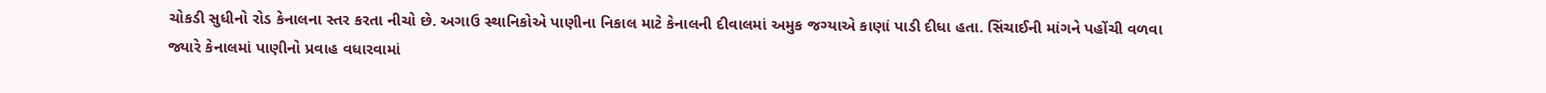ચોકડી સુધીનો રોડ કેનાલના સ્તર કરતા નીચો છે. અગાઉ સ્થાનિકોએ પાણીના નિકાલ માટે કેનાલની દીવાલમાં અમુક જગ્યાએ કાણાં પાડી દીધા હતા. સિંચાઈની માંગને પહોંચી વળવા જ્યારે કેનાલમાં પાણીનો પ્રવાહ વધારવામાં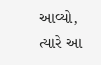આવ્યો, ત્યારે આ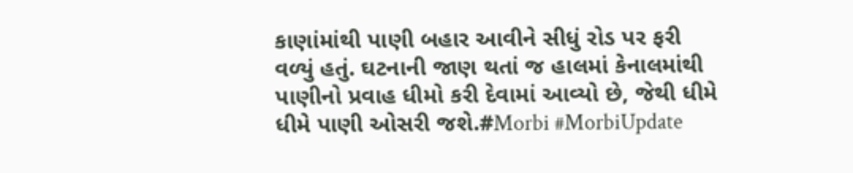કાણાંમાંથી પાણી બહાર આવીને સીધું રોડ પર ફરી વળ્યું હતું. ઘટનાની જાણ થતાં જ હાલમાં કેનાલમાંથી પાણીનો પ્રવાહ ધીમો કરી દેવામાં આવ્યો છે, જેથી ધીમે ધીમે પાણી ઓસરી જશે.#Morbi #MorbiUpdate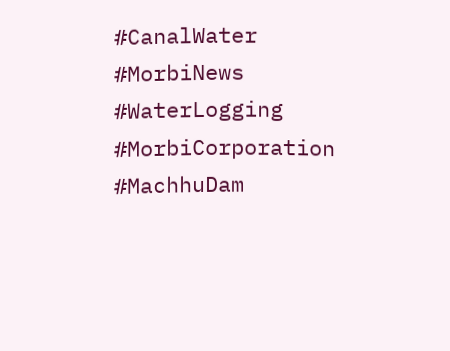#CanalWater #MorbiNews #WaterLogging #MorbiCorporation #MachhuDam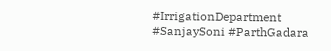#IrrigationDepartment #SanjaySoni #ParthGadara